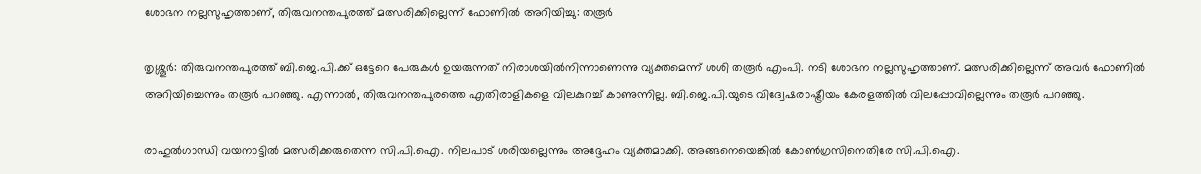ശോഭന നല്ലസുഹൃത്താണ്, തിരുവനന്തപുരത്ത് മത്സരിക്കില്ലെന്ന് ഫോണിൽ അറിയിച്ചു: തരൂർ

തൃശ്ശൂര്‍: തിരുവനന്തപുരത്ത് ബി.ജെ.പി.ക്ക് ഒട്ടേറെ പേരുകള്‍ ഉയരുന്നത് നിരാശയില്‍നിന്നാണെന്നു വ്യക്തമെന്ന് ശശി തരൂര്‍ എംപി. നടി ശോഭന നല്ലസുഹൃത്താണ്. മത്സരിക്കില്ലെന്ന് അവര്‍ ഫോണില്‍ അറിയിച്ചെന്നും തരൂര്‍ പറഞ്ഞു. എന്നാല്‍, തിരുവനന്തപുരത്തെ എതിരാളികളെ വിലകുറച്ച് കാണുന്നില്ല. ബി.ജെ.പി.യുടെ വിദ്വേഷരാഷ്ട്രീയം കേരളത്തില്‍ വിലപ്പോവില്ലെന്നും തരൂര്‍ പറഞ്ഞു.

രാഹുല്‍ഗാന്ധി വയനാട്ടില്‍ മത്സരിക്കരുതെന്ന സി.പി.ഐ. നിലപാട് ശരിയല്ലെന്നും അദ്ദേഹം വ്യക്തമാക്കി. അങ്ങനെയെങ്കില്‍ കോണ്‍ഗ്രസിനെതിരേ സി.പി.ഐ.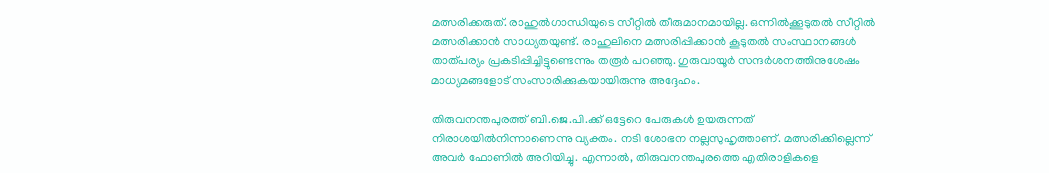മത്സരിക്കരുത്. രാഹുല്‍ഗാന്ധിയുടെ സീറ്റില്‍ തീരുമാനമായില്ല. ഒന്നില്‍ക്കൂടുതല്‍ സീറ്റില്‍ മത്സരിക്കാന്‍ സാധ്യതയുണ്ട്. രാഹുലിനെ മത്സരിപ്പിക്കാന്‍ കൂടുതല്‍ സംസ്ഥാനങ്ങള്‍ താത്പര്യം പ്രകടിപ്പിച്ചിട്ടുണ്ടെന്നും തരൂര്‍ പറഞ്ഞു. ഗുരുവായൂര്‍ സന്ദര്‍ശനത്തിനുശേഷം മാധ്യമങ്ങളോട് സംസാരിക്കുകയായിരുന്നു അദ്ദേഹം.

തിരുവനന്തപുരത്ത് ബി.ജെ.പി.ക്ക് ഒട്ടേറെ പേരുകള്‍ ഉയരുന്നത് നിരാശയില്‍നിന്നാണെന്നു വ്യക്തം. നടി ശോഭന നല്ലസുഹൃത്താണ്. മത്സരിക്കില്ലെന്ന് അവര്‍ ഫോണില്‍ അറിയിച്ചു. എന്നാല്‍, തിരുവനന്തപുരത്തെ എതിരാളികളെ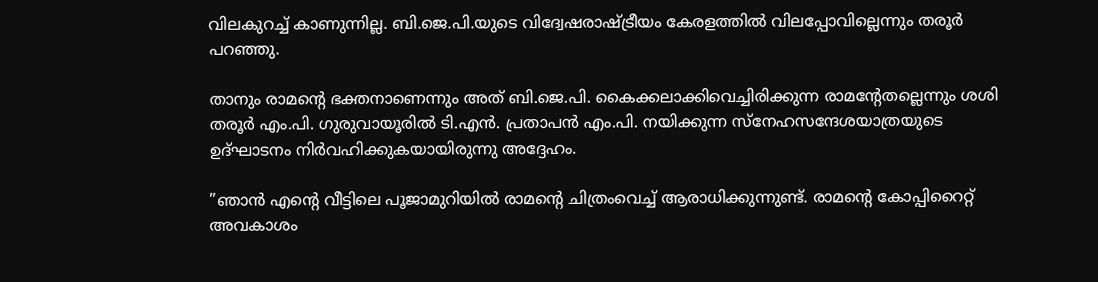വിലകുറച്ച് കാണുന്നില്ല. ബി.ജെ.പി.യുടെ വിദ്വേഷരാഷ്ട്രീയം കേരളത്തില്‍ വിലപ്പോവില്ലെന്നും തരൂര്‍ പറഞ്ഞു.

താനും രാമന്റെ ഭക്തനാണെന്നും അത് ബി.ജെ.പി. കൈക്കലാക്കിവെച്ചിരിക്കുന്ന രാമന്റേതല്ലെന്നും ശശി തരൂര്‍ എം.പി. ഗുരുവായൂരില്‍ ടി.എന്‍. പ്രതാപന്‍ എം.പി. നയിക്കുന്ന സ്‌നേഹസന്ദേശയാത്രയുടെ ഉദ്ഘാടനം നിര്‍വഹിക്കുകയായിരുന്നു അദ്ദേഹം.

”ഞാന്‍ എന്റെ വീട്ടിലെ പൂജാമുറിയില്‍ രാമന്റെ ചിത്രംവെച്ച് ആരാധിക്കുന്നുണ്ട്. രാമന്റെ കോപ്പിറൈറ്റ് അവകാശം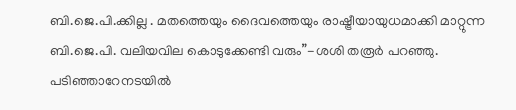ബി.ജെ.പി.ക്കില്ല . മതത്തെയും ദൈവത്തെയും രാഷ്ട്രീയായുധമാക്കി മാറ്റുന്ന ബി.ജെ.പി. വലിയവില കൊടുക്കേണ്ടി വരും”-ശശി തരൂര്‍ പറഞ്ഞു. പടിഞ്ഞാറേനടയില്‍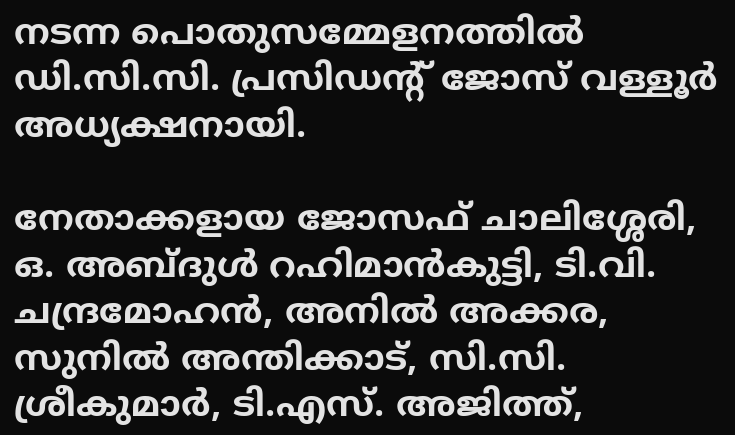നടന്ന പൊതുസമ്മേളനത്തില്‍ ഡി.സി.സി. പ്രസിഡന്റ് ജോസ് വള്ളൂര്‍ അധ്യക്ഷനായി.

നേതാക്കളായ ജോസഫ് ചാലിശ്ശേരി, ഒ. അബ്ദുള്‍ റഹിമാന്‍കുട്ടി, ടി.വി. ചന്ദ്രമോഹന്‍, അനില്‍ അക്കര, സുനില്‍ അന്തിക്കാട്, സി.സി. ശ്രീകുമാര്‍, ടി.എസ്. അജിത്ത്,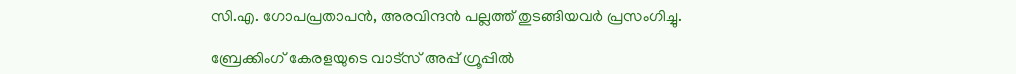സി.എ. ഗോപപ്രതാപന്‍, അരവിന്ദന്‍ പല്ലത്ത് തുടങ്ങിയവര്‍ പ്രസംഗിച്ചു.

ബ്രേക്കിംഗ് കേരളയുടെ വാട്സ് അപ്പ് ഗ്രൂപ്പിൽ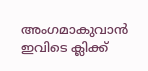അംഗമാകുവാൻ ഇവിടെ ക്ലിക്ക്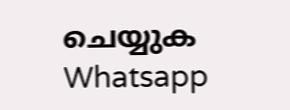ചെയ്യുക Whatsapp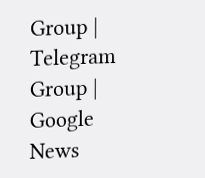Group | Telegram Group | Google News